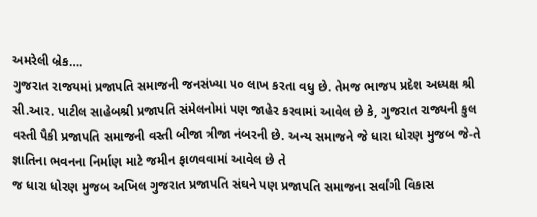અમરેલી બ્રેક….
ગુજરાત રાજયમાં પ્રજાપતિ સમાજની જનસંખ્યા ૫૦ લાખ કરતા વધુ છે. તેમજ ભાજપ પ્રદેશ અધ્યક્ષ શ્રી સી.આર. પાટીલ સાહેબશ્રી પ્રજાપતિ સંમેલનોમાં પણ જાહેર કરવામાં આવેલ છે કે, ગુજરાત રાજ્યની કુલ વસ્તી પૈકી પ્રજાપતિ સમાજની વસ્તી બીજા ત્રીજા નંબરની છે. અન્ય સમાજને જે ધારા ધોરણ મુજબ જે-તે જ્ઞાતિના ભવનના નિર્માણ માટે જમીન ફાળવવામાં આવેલ છે તે
જ ધારા ધોરણ મુજબ અખિલ ગુજરાત પ્રજાપતિ સંઘને પણ પ્રજાપતિ સમાજના સર્વાંગી વિકાસ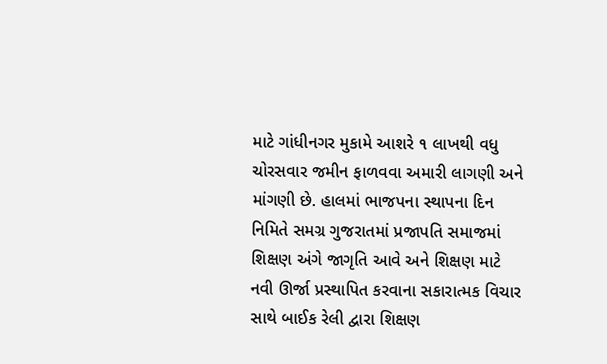માટે ગાંધીનગર મુકામે આશરે ૧ લાખથી વધુ ચોરસવાર જમીન ફાળવવા અમારી લાગણી અને માંગણી છે. હાલમાં ભાજપના સ્થાપના દિન નિમિતે સમગ્ર ગુજરાતમાં પ્રજાપતિ સમાજમાં શિક્ષણ અંગે જાગૃતિ આવે અને શિક્ષણ માટે નવી ઊર્જા પ્રસ્થાપિત કરવાના સકારાત્મક વિચાર સાથે બાઈક રેલી દ્વારા શિક્ષણ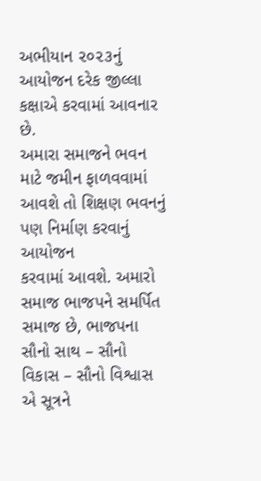અભીયાન ૨૦૨૩નું આયોજન દરેક જીલ્લા કક્ષાએ કરવામાં આવનાર છે.
અમારા સમાજને ભવન માટે જમીન ફાળવવામાં આવશે તો શિક્ષણ ભવનનું પણ નિર્માણ કરવાનું આયોજન
કરવામાં આવશે. અમારો સમાજ ભાજપને સમર્પિત સમાજ છે, ભાજપના સૌનો સાથ – સૌનો વિકાસ – સૌનો વિશ્વાસ એ સૂત્રને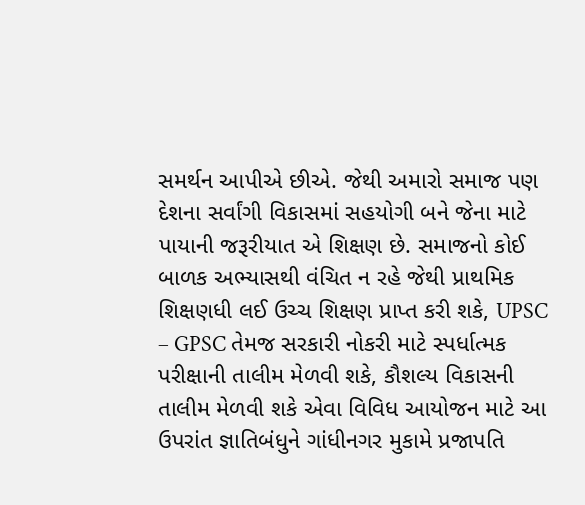સમર્થન આપીએ છીએ. જેથી અમારો સમાજ પણ દેશના સર્વાંગી વિકાસમાં સહયોગી બને જેના માટે પાયાની જરૂરીયાત એ શિક્ષણ છે. સમાજનો કોઈ બાળક અભ્યાસથી વંચિત ન રહે જેથી પ્રાથમિક શિક્ષણધી લઈ ઉચ્ચ શિક્ષણ પ્રાપ્ત કરી શકે, UPSC – GPSC તેમજ સરકારી નોકરી માટે સ્પર્ધાત્મક પરીક્ષાની તાલીમ મેળવી શકે, કૌશલ્ય વિકાસની તાલીમ મેળવી શકે એવા વિવિધ આયોજન માટે આ ઉપરાંત જ્ઞાતિબંધુને ગાંધીનગર મુકામે પ્રજાપતિ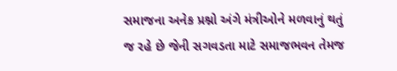સમાજના અનેક પ્રશ્નો અંગે મંત્રીઓને મળવાનું થતું જ રહે છે જેની સગવડતા માટે સમાજભવન તેમજ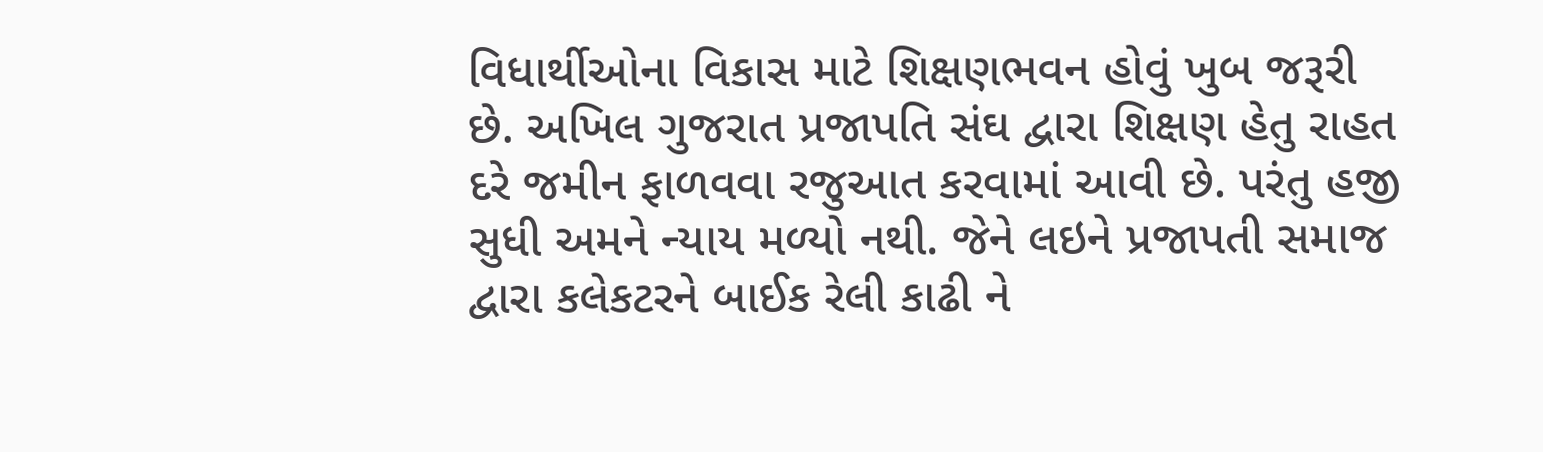વિધાર્થીઓના વિકાસ માટે શિક્ષણભવન હોવું ખુબ જરૂરી છે. અખિલ ગુજરાત પ્રજાપતિ સંઘ દ્વારા શિક્ષણ હેતુ રાહત દરે જમીન ફાળવવા રજુઆત કરવામાં આવી છે. પરંતુ હજી સુધી અમને ન્યાય મળ્યો નથી. જેને લઇને પ્રજાપતી સમાજ દ્વારા કલેકટરને બાઈક રેલી કાઢી ને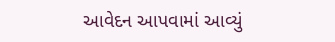આવેદન આપવામાં આવ્યું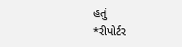હતું
*રીપોર્ટર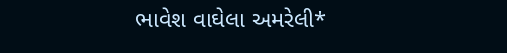ભાવેશ વાઘેલા અમરેલી*